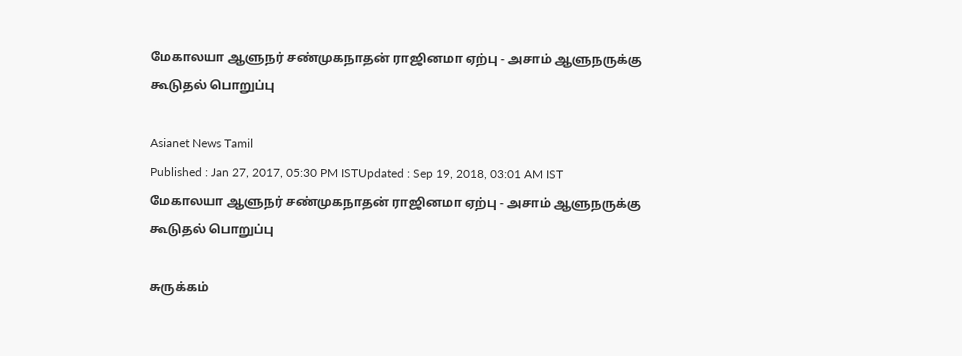மேகாலயா ஆளுநர் சண்முகநாதன் ராஜினமா ஏற்பு - அசாம் ஆளுநருக்கு கூடுதல் பொறுப்பு

Asianet News Tamil
Published : Jan 27, 2017, 05:30 PM ISTUpdated : Sep 19, 2018, 03:01 AM IST
மேகாலயா ஆளுநர் சண்முகநாதன் ராஜினமா ஏற்பு - அசாம் ஆளுநருக்கு கூடுதல் பொறுப்பு

சுருக்கம்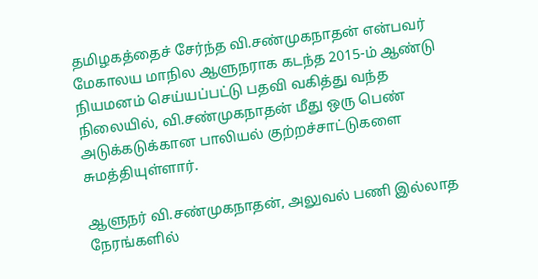தமிழகத்தைச் சேர்ந்த வி.சண்முகநாதன் என்பவர் மேகாலய மாநில ஆளுநராக கடந்த 2015-ம் ஆண்டு நியமனம் செய்யப்பட்டு பதவி வகித்து வந்த நிலையில், வி.சண்முகநாதன் மீது ஒரு பெண் அடுக்கடுக்கான பாலியல் குற்றச்சாட்டுகளை சுமத்தியுள்ளார்.

ஆளுநர் வி.சண்முகநாதன், அலுவல் பணி இல்லாத நேரங்களில்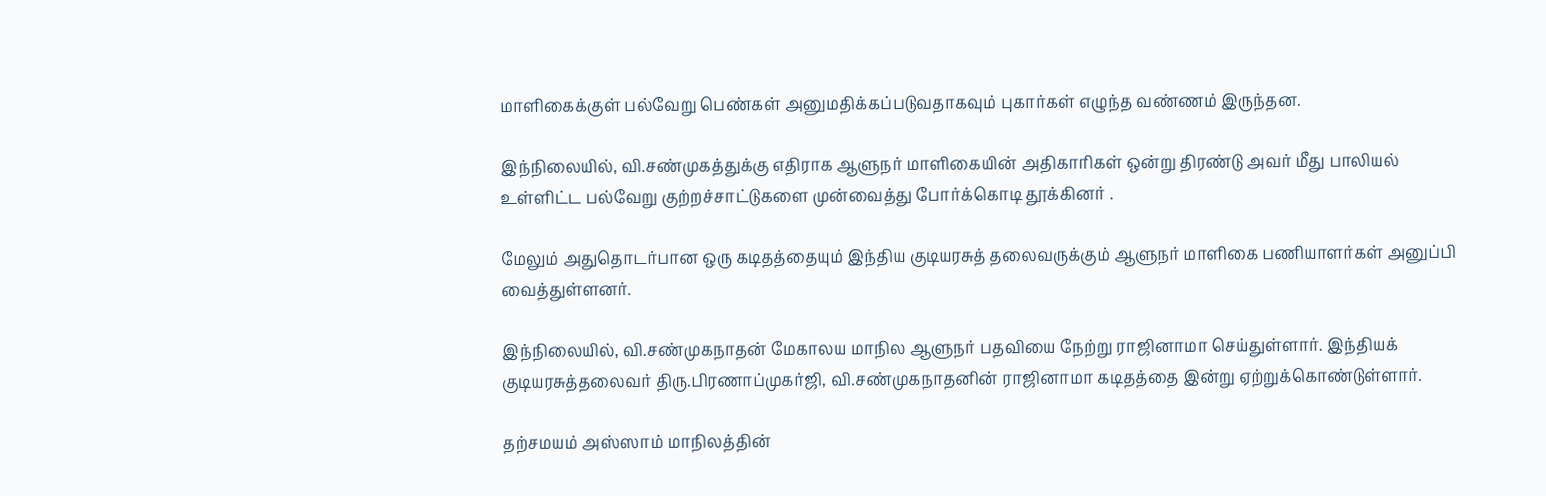மாளிகைக்குள் பல்வேறு பெண்கள் அனுமதிக்கப்படுவதாகவும் புகார்கள் எழுந்த வண்ணம் இருந்தன.

இந்நிலையில், வி.சண்முகத்துக்கு எதிராக ஆளுநர் மாளிகையின் அதிகாரிகள் ஒன்று திரண்டு அவர் மீது பாலியல் உள்ளிட்ட பல்வேறு குற்றச்சாட்டுகளை முன்வைத்து போர்க்கொடி தூக்கினர் .

மேலும் அதுதொடர்பான ஒரு கடிதத்தையும் இந்திய குடியரசுத் தலைவருக்கும் ஆளுநர் மாளிகை பணியாளர்கள் அனுப்பி வைத்துள்ளனர்.

இந்நிலையில், வி.சண்முகநாதன் மேகாலய மாநில ஆளுநர் பதவியை நேற்று ராஜினாமா செய்துள்ளார். இந்தியக் குடியரசுத்தலைவர் திரு.பிரணாப்முகர்ஜி, வி.சண்முகநாதனின் ராஜினாமா கடிதத்தை இன்று ஏற்றுக்கொண்டுள்ளார்.

தற்சமயம் அஸ்ஸாம் மாநிலத்தின்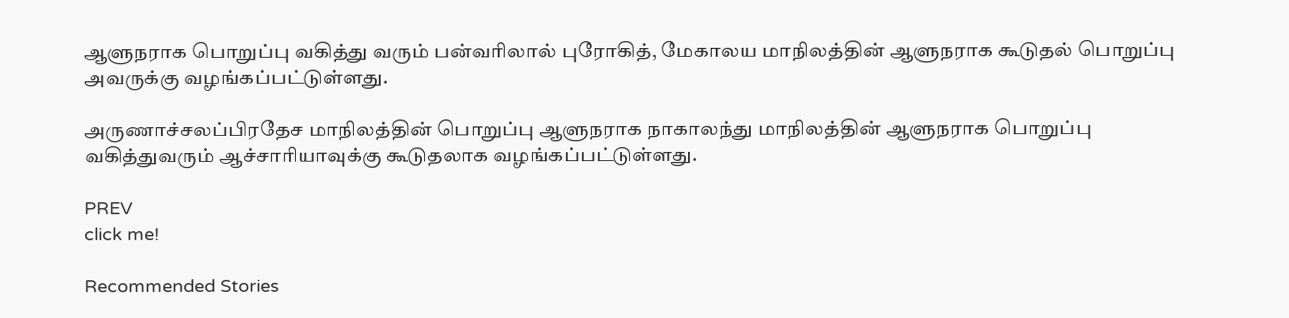ஆளுநராக பொறுப்பு வகித்து வரும் பன்வரிலால் புரோகித், மேகாலய மாநிலத்தின் ஆளுநராக கூடுதல் பொறுப்பு  அவருக்கு வழங்கப்பட்டுள்ளது.

அருணாச்சலப்பிரதேச மாநிலத்தின் பொறுப்பு ஆளுநராக நாகாலந்து மாநிலத்தின் ஆளுநராக பொறுப்பு வகித்துவரும் ஆச்சாரியாவுக்கு கூடுதலாக வழங்கப்பட்டுள்ளது.

PREV
click me!

Recommended Stories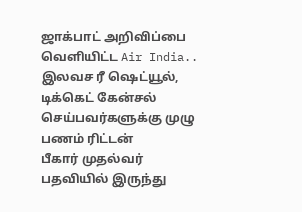ஜாக்பாட் அறிவிப்பை வெளியிட்ட Air India.. இலவச ரீ ஷெட்யூல், டிக்கெட் கேன்சல் செய்பவர்களுக்கு முழு பணம் ரிட்டன்
பீகார் முதல்வர் பதவியில் இருந்து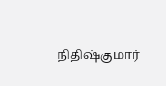நிதிஷ்குமார்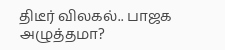திடீர் விலகல்.. பாஜக அழுத்தமா?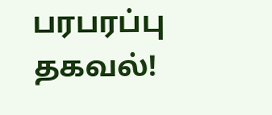பரபரப்பு தகவல்!